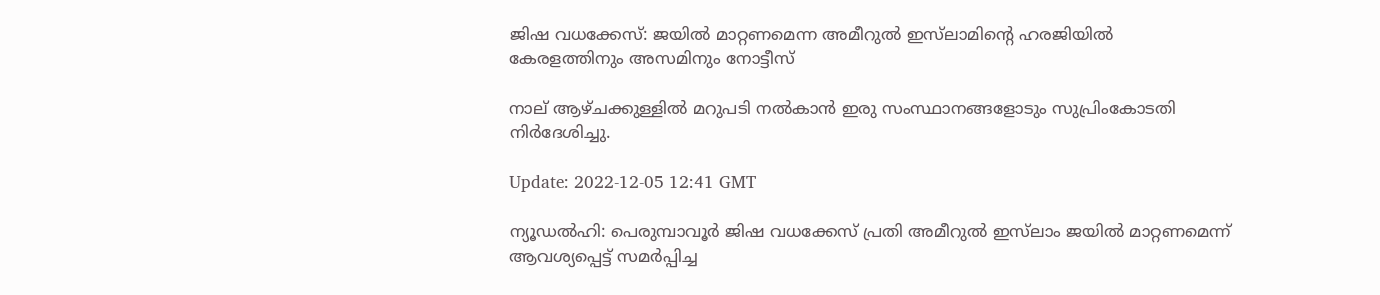ജിഷ വധക്കേസ്: ജയിൽ മാറ്റണമെന്ന അമീറുൽ ഇസ്‌ലാമിന്റെ ഹരജിയിൽ കേരളത്തിനും അസമിനും നോട്ടീസ്

നാല് ആഴ്ചക്കുള്ളിൽ മറുപടി നൽകാൻ ഇരു സംസ്ഥാനങ്ങളോടും സുപ്രിംകോടതി നിർദേശിച്ചു.

Update: 2022-12-05 12:41 GMT

ന്യൂഡൽഹി: പെരുമ്പാവൂർ ജിഷ വധക്കേസ് പ്രതി അമീറുൽ ഇസ്‌ലാം ജയിൽ മാറ്റണമെന്ന് ആവശ്യപ്പെട്ട് സമർപ്പിച്ച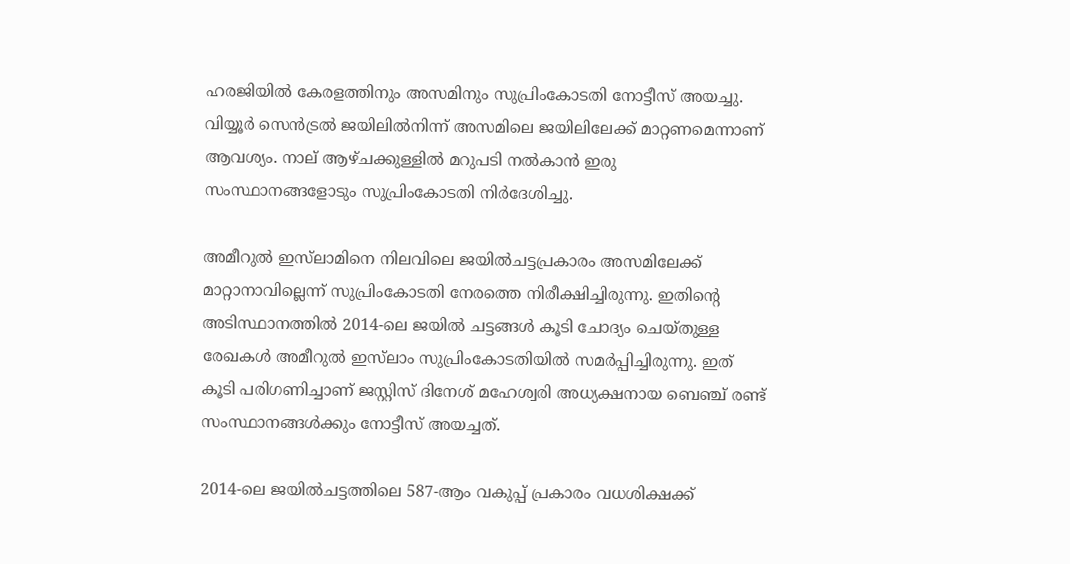ഹരജിയിൽ കേരളത്തിനും അസമിനും സുപ്രിംകോടതി നോട്ടീസ് അയച്ചു. വിയ്യൂർ സെൻട്രൽ ജയിലിൽനിന്ന് അസമിലെ ജയിലിലേക്ക് മാറ്റണമെന്നാണ് ആവശ്യം. നാല് ആഴ്ചക്കുള്ളിൽ മറുപടി നൽകാൻ ഇരു സംസ്ഥാനങ്ങളോടും സുപ്രിംകോടതി നിർദേശിച്ചു.

അമീറുൽ ഇസ്‌ലാമിനെ നിലവിലെ ജയിൽചട്ടപ്രകാരം അസമിലേക്ക് മാറ്റാനാവില്ലെന്ന് സുപ്രിംകോടതി നേരത്തെ നിരീക്ഷിച്ചിരുന്നു. ഇതിന്റെ അടിസ്ഥാനത്തിൽ 2014-ലെ ജയിൽ ചട്ടങ്ങൾ കൂടി ചോദ്യം ചെയ്തുള്ള രേഖകൾ അമീറുൽ ഇസ്‌ലാം സുപ്രിംകോടതിയിൽ സമർപ്പിച്ചിരുന്നു. ഇത് കൂടി പരിഗണിച്ചാണ് ജസ്റ്റിസ് ദിനേശ് മഹേശ്വരി അധ്യക്ഷനായ ബെഞ്ച് രണ്ട് സംസ്ഥാനങ്ങൾക്കും നോട്ടീസ് അയച്ചത്.

2014-ലെ ജയിൽചട്ടത്തിലെ 587-ആം വകുപ്പ് പ്രകാരം വധശിക്ഷക്ക്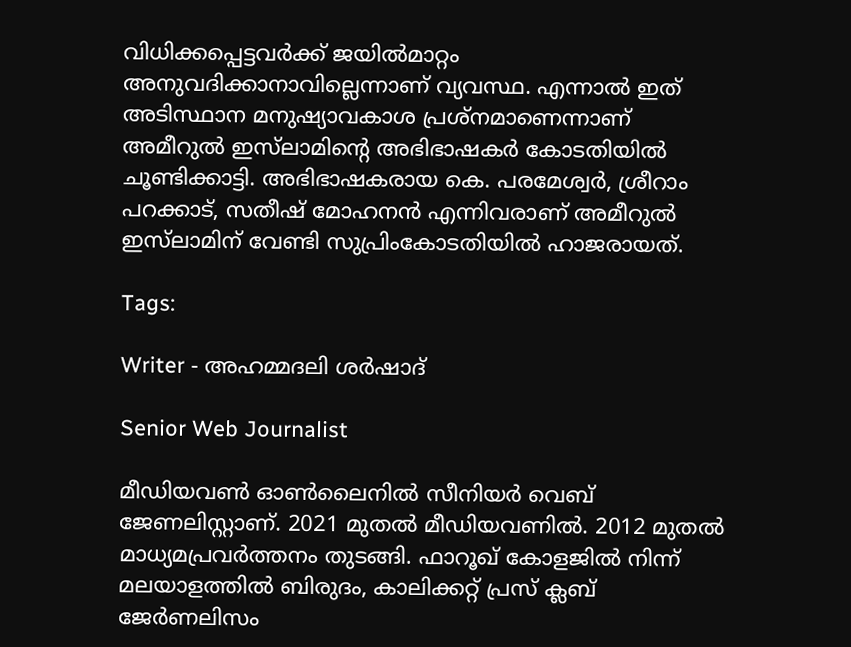വിധിക്കപ്പെട്ടവർക്ക് ജയിൽമാറ്റം അനുവദിക്കാനാവില്ലെന്നാണ് വ്യവസ്ഥ. എന്നാൽ ഇത് അടിസ്ഥാന മനുഷ്യാവകാശ പ്രശ്‌നമാണെന്നാണ് അമീറുൽ ഇസ്‌ലാമിന്റെ അഭിഭാഷകർ കോടതിയിൽ ചൂണ്ടിക്കാട്ടി. അഭിഭാഷകരായ കെ. പരമേശ്വർ, ശ്രീറാം പറക്കാട്, സതീഷ് മോഹനൻ എന്നിവരാണ് അമീറുൽ ഇസ്‌ലാമിന് വേണ്ടി സുപ്രിംകോടതിയിൽ ഹാജരായത്.

Tags:

Writer - അഹമ്മദലി ശര്‍ഷാദ്

Senior Web Journalist

മീഡിയവൺ ഓൺലൈനിൽ സീനിയർ വെബ് ജേണലിസ്റ്റാണ്. 2021 മുതൽ മീഡിയവണിൽ. 2012 മുതൽ മാധ്യമപ്രവർത്തനം തുടങ്ങി. ഫാറൂഖ് കോളജിൽ നിന്ന് മലയാളത്തിൽ ബിരുദം, കാലിക്കറ്റ് പ്രസ് ക്ലബ് ജേർണലിസം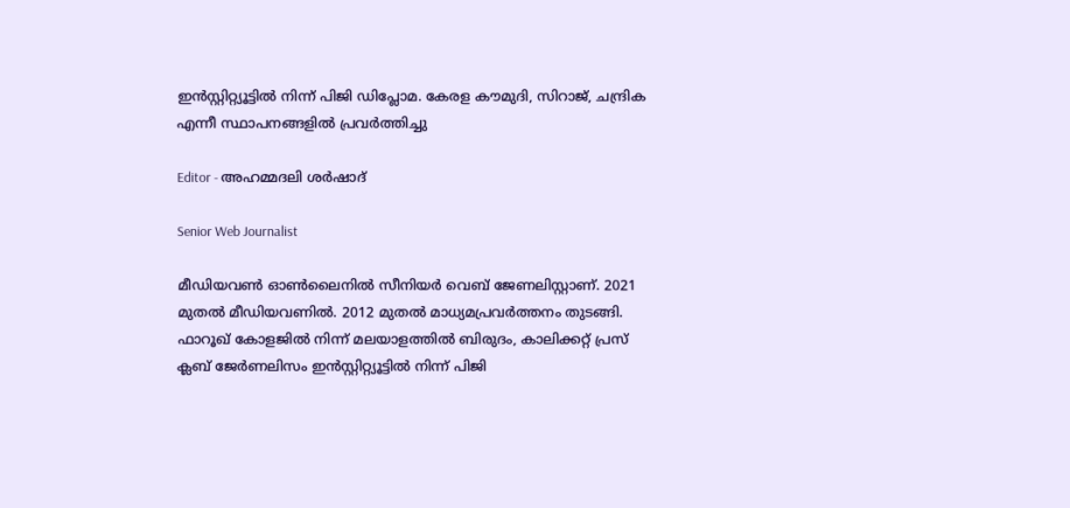ഇൻസ്റ്റിറ്റ്യൂട്ടിൽ നിന്ന് പിജി ഡിപ്ലോമ. കേരള കൗമുദി, സിറാജ്, ചന്ദ്രിക എന്നീ സ്ഥാപനങ്ങളിൽ പ്രവർത്തിച്ചു

Editor - അഹമ്മദലി ശര്‍ഷാദ്

Senior Web Journalist

മീഡിയവൺ ഓൺലൈനിൽ സീനിയർ വെബ് ജേണലിസ്റ്റാണ്. 2021 മുതൽ മീഡിയവണിൽ. 2012 മുതൽ മാധ്യമപ്രവർത്തനം തുടങ്ങി. ഫാറൂഖ് കോളജിൽ നിന്ന് മലയാളത്തിൽ ബിരുദം, കാലിക്കറ്റ് പ്രസ് ക്ലബ് ജേർണലിസം ഇൻസ്റ്റിറ്റ്യൂട്ടിൽ നിന്ന് പിജി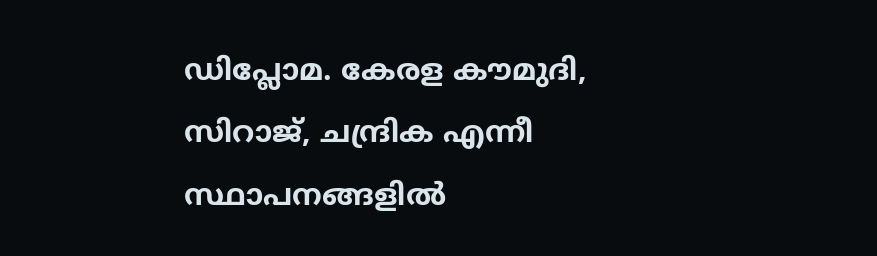ഡിപ്ലോമ. കേരള കൗമുദി, സിറാജ്, ചന്ദ്രിക എന്നീ സ്ഥാപനങ്ങളിൽ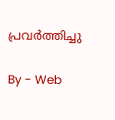പ്രവർത്തിച്ചു

By - Web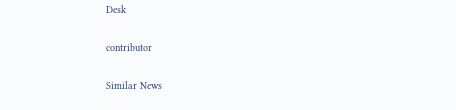Desk

contributor

Similar News